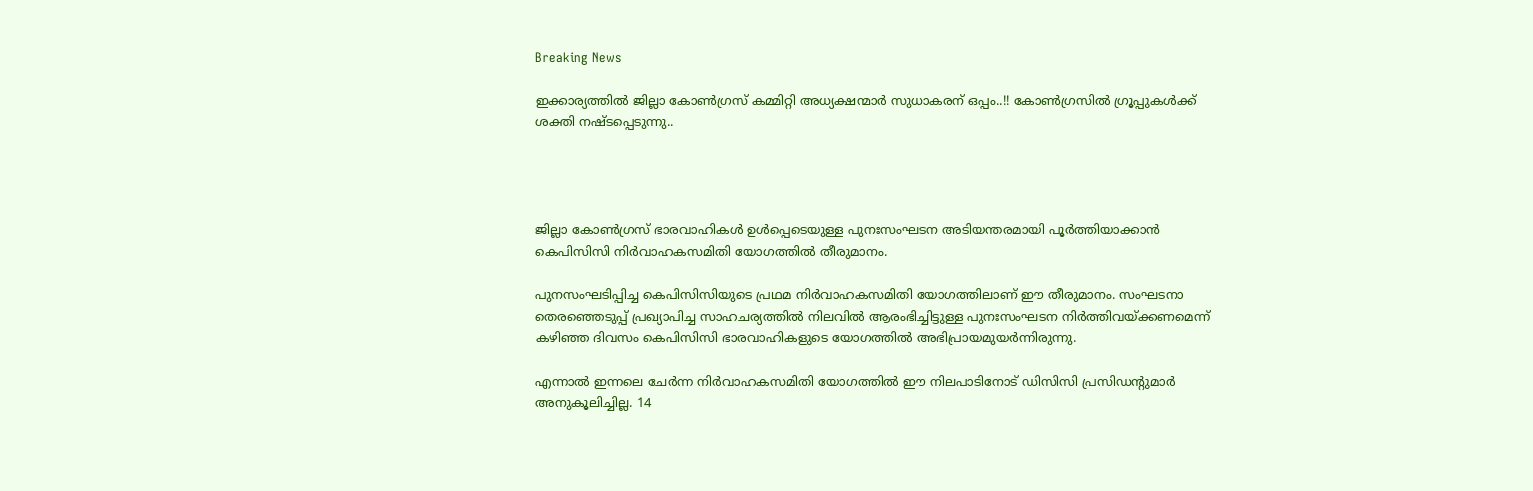Breaking News

ഇക്കാര്യത്തിൽ ജില്ലാ കോണ്‍ഗ്രസ് കമ്മിറ്റി അധ്യക്ഷന്മാർ സുധാകരന് ഒപ്പം..!! കോൺഗ്രസിൽ ഗ്രൂപ്പുകൾക്ക് ശക്തി നഷ്ടപ്പെടുന്നു..




ജില്ലാ കോണ്‍ഗ്രസ് ഭാരവാഹികള്‍ ഉള്‍പ്പെടെയുള്ള പുനഃസംഘടന അടിയന്തരമായി പൂര്‍ത്തിയാക്കാന്‍ കെപിസിസി നിര്‍വാഹകസമിതി യോഗത്തില്‍ തീരുമാനം.

പുനസംഘടിപ്പിച്ച കെപിസിസിയുടെ പ്രഥമ നിര്‍വാഹകസമിതി യോഗത്തിലാണ് ഈ തീരുമാനം. സംഘടനാ തെരഞ്ഞെടുപ്പ് പ്രഖ്യാപിച്ച സാഹചര്യത്തില്‍ നിലവില്‍ ആരംഭിച്ചിട്ടുള്ള പുനഃസംഘടന നിര്‍ത്തിവയ്ക്കണമെന്ന് കഴിഞ്ഞ ദിവസം കെപിസിസി ഭാരവാഹികളുടെ യോഗത്തില്‍ അഭിപ്രായമുയര്‍ന്നിരുന്നു.

എന്നാല്‍ ഇന്നലെ ചേര്‍ന്ന നിര്‍വാഹകസമിതി യോഗത്തില്‍ ഈ നിലപാടിനോട് ഡിസിസി പ്രസിഡന്‍റുമാര്‍ അനുകൂലിച്ചില്ല. 14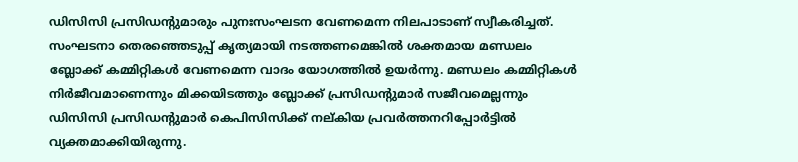ഡിസിസി പ്രസിഡന്‍റുമാരും പുനഃസംഘടന വേണമെന്ന നിലപാടാണ് സ്വീകരിച്ചത്. സംഘടനാ തെരഞ്ഞെടുപ്പ് കൃത്യമായി നടത്തണമെങ്കില്‍ ശക്തമായ മണ്ഡലം ബ്ലോക്ക് കമ്മിറ്റികള്‍ വേണമെന്ന വാദം യോഗത്തില്‍ ഉയര്‍ന്നു. മണ്ഡലം കമ്മിറ്റികള്‍ നിര്‍ജീവമാണെന്നും മിക്കയിടത്തും ബ്ലോക്ക് പ്രസിഡന്‍റുമാര്‍ സജീവമെല്ലന്നും ഡിസിസി പ്രസിഡന്‍റുമാര്‍ കെപിസിസിക്ക് നല്കിയ പ്രവര്‍ത്തനറിപ്പോര്‍ട്ടില്‍ വ്യക്തമാക്കിയിരുന്നു.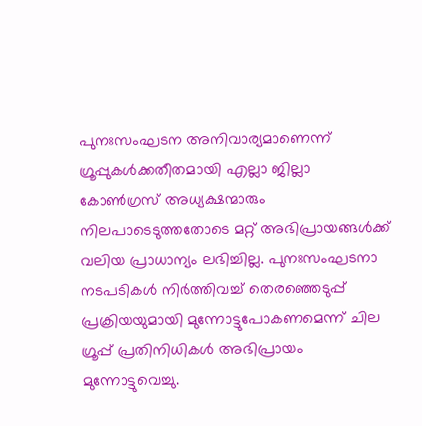പുനഃസംഘടന അനിവാര്യമാണെന്ന് ഗ്രൂപ്പുകള്‍ക്കതീതമായി എല്ലാ ജില്ലാ കോണ്‍ഗ്രസ് അധ്യക്ഷന്മാരും നിലപാടെടുത്തതോടെ മറ്റ് അഭിപ്രായങ്ങള്‍ക്ക് വലിയ പ്രാധാന്യം ലഭിച്ചില്ല. പുനഃസംഘടനാ നടപടികള്‍ നിര്‍ത്തിവച്ച്‌ തെരഞ്ഞെടുപ്പ് പ്രക്രിയയുമായി മുന്നോട്ടുപോകണമെന്ന് ചില ഗ്രൂപ്പ് പ്രതിനിധികള്‍ അഭിപ്രായം മുന്നോട്ടുവെച്ചു.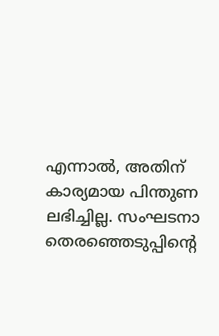എന്നാല്‍, അതിന് കാര്യമായ പിന്തുണ ലഭിച്ചില്ല. സംഘടനാ തെരഞ്ഞെടുപ്പിന്‍റെ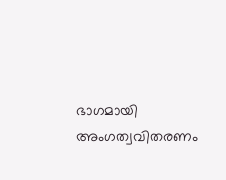ഭാഗമായി അംഗത്വവിതരണം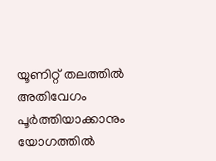യൂണിറ്റ് തലത്തില്‍ അതിവേഗം പൂര്‍ത്തിയാക്കാനും യോഗത്തില്‍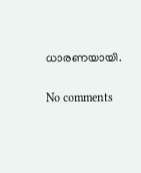ധാരണയായി.

No comments